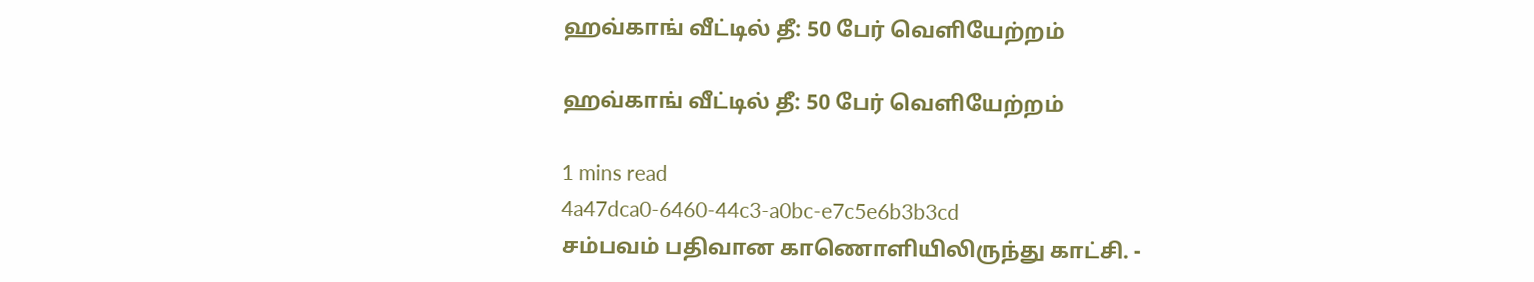ஹவ்காங் வீட்டில் தீ: 50 பேர் வெளியேற்றம்

ஹவ்காங் வீட்டில் தீ: 50 பேர் வெளியேற்றம்

1 mins read
4a47dca0-6460-44c3-a0bc-e7c5e6b3b3cd
சம்பவம் பதிவான காணொளியிலிருந்து காட்சி. -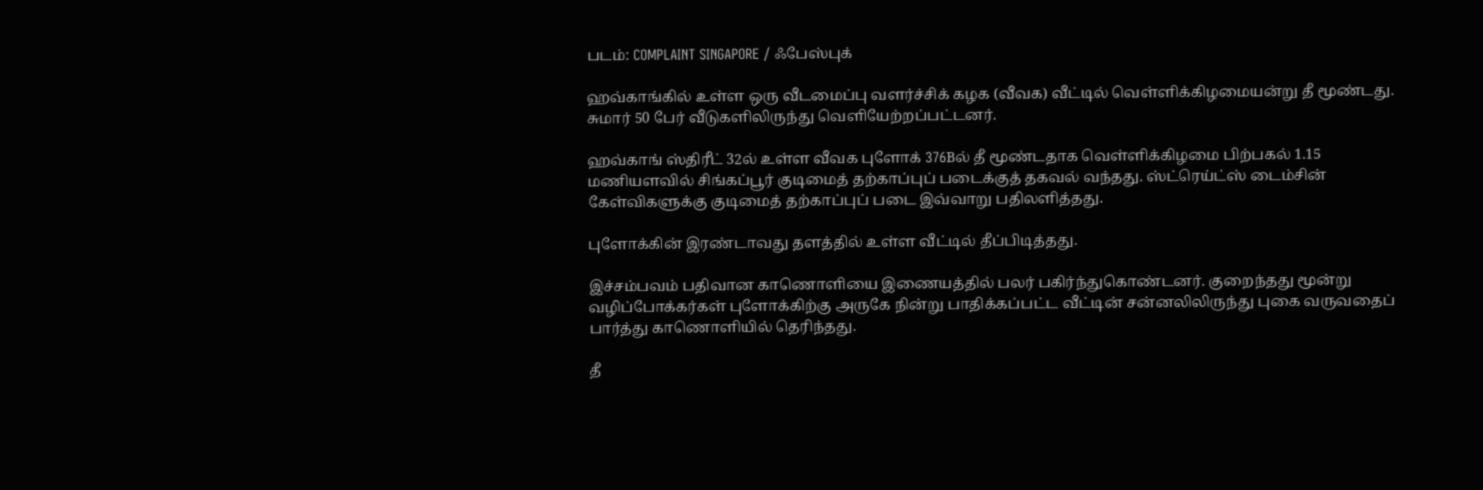படம்: COMPLAINT SINGAPORE / ஃபேஸ்புக்

ஹவ்காங்கில் உள்ள ஒரு வீடமைப்பு வளர்ச்சிக் கழக (வீவக) வீட்டில் வெள்ளிக்கிழமையன்று தீ மூண்டது. சுமார் 50 பேர் வீடுகளிலிருந்து வெளியேற்றப்பட்டனர்.

ஹவ்காங் ஸ்திரீட் 32ல் உள்ள வீவக புளோக் 376Bல் தீ மூண்டதாக வெள்ளிக்கிழமை பிற்பகல் 1.15 மணியளவில் சிங்கப்பூர் குடிமைத் தற்காப்புப் படைக்குத் தகவல் வந்தது. ஸ்ட்ரெய்ட்ஸ் டைம்சின் கேள்விகளுக்கு குடிமைத் தற்காப்புப் படை இவ்வாறு பதிலளித்தது.

புளோக்கின் இரண்டாவது தளத்தில் உள்ள வீட்டில் தீப்பிடித்தது.

இச்சம்பவம் பதிவான காணொளியை இணையத்தில் பலர் பகிர்ந்துகொண்டனர். குறைந்தது மூன்று வழிப்போக்கர்கள் புளோக்கிற்கு அருகே நின்று பாதிக்கப்பட்ட வீட்டின் சன்னலிலிருந்து புகை வருவதைப் பார்த்து காணொளியில் தெரிந்தது.

தீ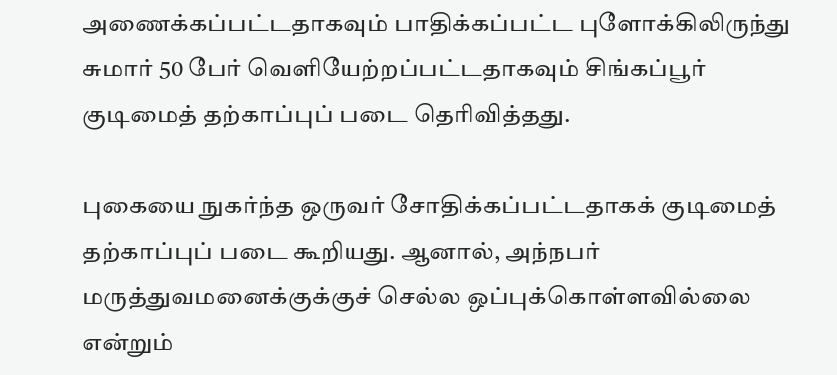அணைக்கப்பட்டதாகவும் பாதிக்கப்பட்ட புளோக்கிலிருந்து சுமார் 50 பேர் வெளியேற்றப்பட்டதாகவும் சிங்கப்பூர் குடிமைத் தற்காப்புப் படை தெரிவித்தது.

புகையை நுகர்ந்த ஒருவர் சோதிக்கப்பட்டதாகக் குடிமைத் தற்காப்புப் படை கூறியது. ஆனால், அந்நபர் மருத்துவமனைக்குக்குச் செல்ல ஒப்புக்கொள்ளவில்லை என்றும்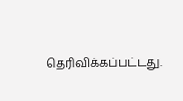தெரிவிக்கப்பட்டது.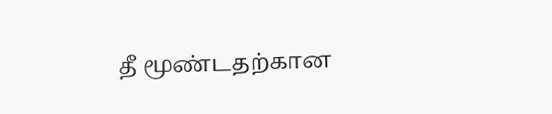தீ மூண்டதற்கான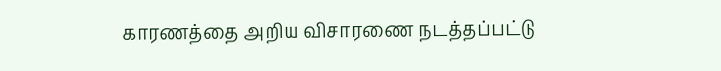காரணத்தை அறிய விசாரணை நடத்தப்பட்டு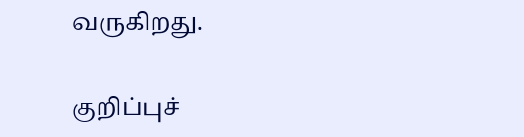வருகிறது.

குறிப்புச்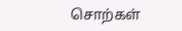சொற்கள்